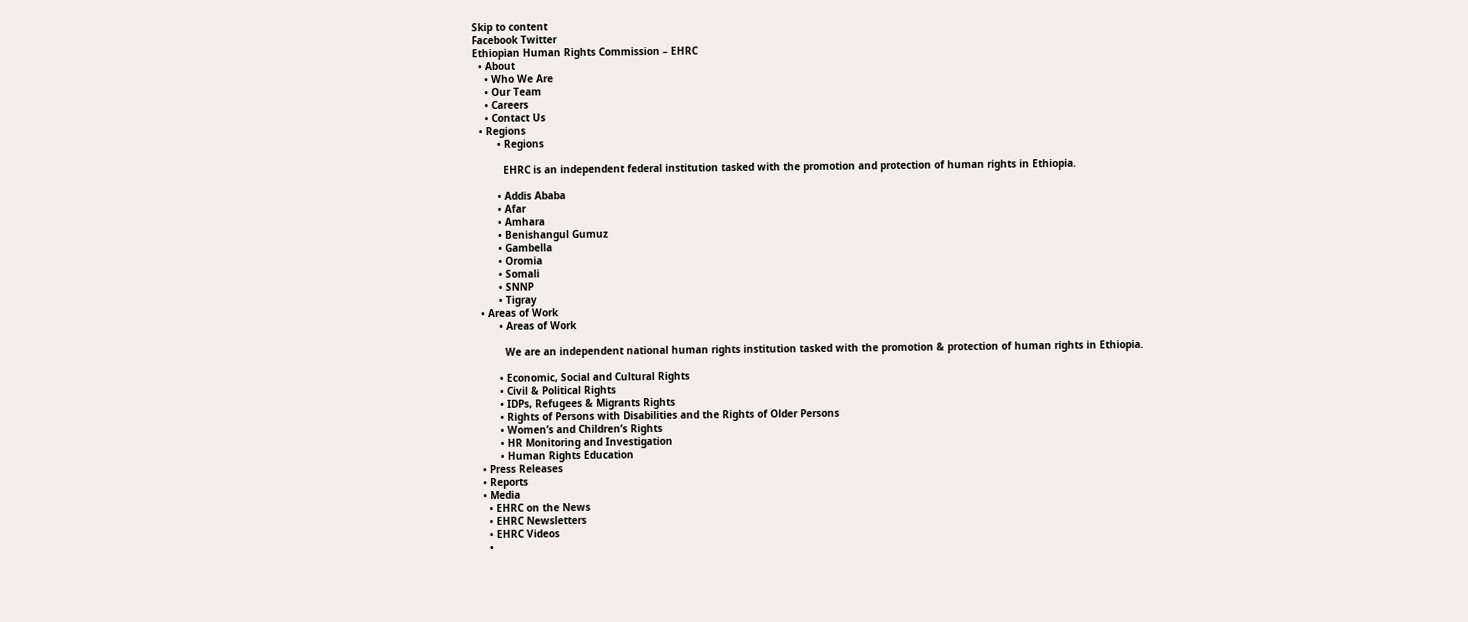Skip to content
Facebook Twitter
Ethiopian Human Rights Commission – EHRC
  • About
    • Who We Are
    • Our Team
    • Careers
    • Contact Us
  • Regions
        • Regions

          EHRC is an independent federal institution tasked with the promotion and protection of human rights in Ethiopia.

        • Addis Ababa
        • Afar
        • Amhara
        • Benishangul Gumuz
        • Gambella
        • Oromia
        • Somali
        • SNNP
        • Tigray
  • Areas of Work
        • Areas of Work

          We are an independent national human rights institution tasked with the promotion & protection of human rights in Ethiopia.

        • Economic, Social and Cultural Rights
        • Civil & Political Rights
        • IDPs, Refugees & Migrants Rights
        • Rights of Persons with Disabilities and the Rights of Older Persons
        • Women’s and Children’s Rights
        • HR Monitoring and Investigation
        • Human Rights Education
  • Press Releases
  • Reports
  • Media
    • EHRC on the News
    • EHRC Newsletters
    • EHRC Videos
    •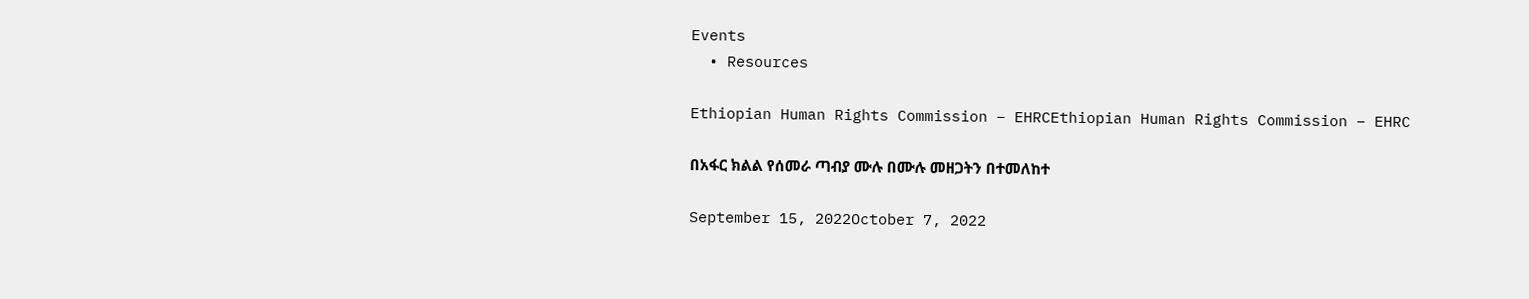Events
  • Resources

Ethiopian Human Rights Commission – EHRCEthiopian Human Rights Commission – EHRC

በአፋር ክልል የሰመራ ጣብያ ሙሉ በሙሉ መዘጋትን በተመለከተ

September 15, 2022October 7, 2022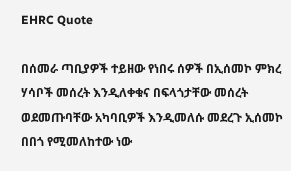EHRC Quote

በሰመራ ጣቢያዎች ተይዘው የነበሩ ሰዎች በኢሰመኮ ምክረ ሃሳቦች መሰረት እንዲለቀቁና በፍላጎታቸው መሰረት ወደመጡባቸው አካባቢዎች እንዲመለሱ መደረጉ ኢሰመኮ በበጎ የሚመለከተው ነው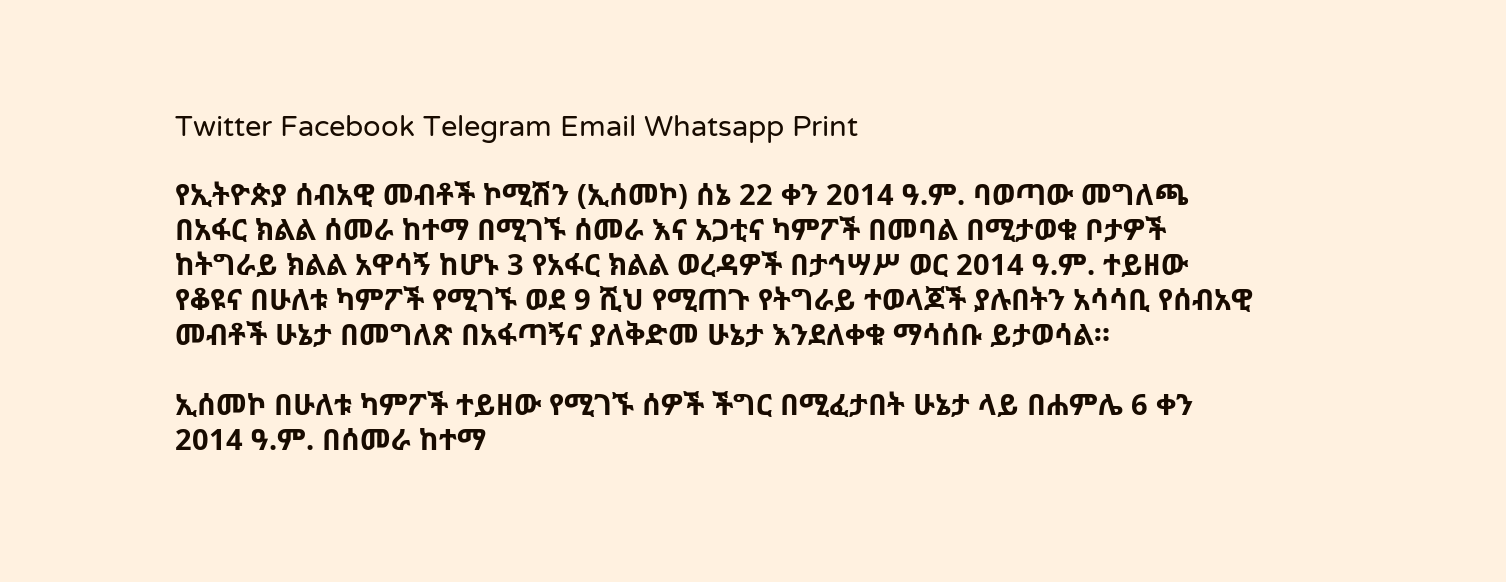Twitter Facebook Telegram Email Whatsapp Print

የኢትዮጵያ ሰብአዊ መብቶች ኮሚሽን (ኢሰመኮ) ሰኔ 22 ቀን 2014 ዓ.ም. ባወጣው መግለጫ በአፋር ክልል ሰመራ ከተማ በሚገኙ ሰመራ እና አጋቲና ካምፖች በመባል በሚታወቁ ቦታዎች ከትግራይ ክልል አዋሳኝ ከሆኑ 3 የአፋር ክልል ወረዳዎች በታኅሣሥ ወር 2014 ዓ.ም. ተይዘው የቆዩና በሁለቱ ካምፖች የሚገኙ ወደ 9 ሺህ የሚጠጉ የትግራይ ተወላጆች ያሉበትን አሳሳቢ የሰብአዊ መብቶች ሁኔታ በመግለጽ በአፋጣኝና ያለቅድመ ሁኔታ እንደለቀቁ ማሳሰቡ ይታወሳል።

ኢሰመኮ በሁለቱ ካምፖች ተይዘው የሚገኙ ሰዎች ችግር በሚፈታበት ሁኔታ ላይ በሐምሌ 6 ቀን 2014 ዓ.ም. በሰመራ ከተማ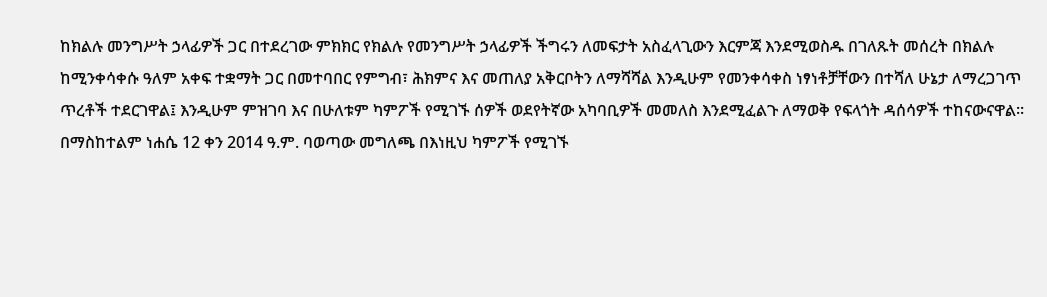ከክልሉ መንግሥት ኃላፊዎች ጋር በተደረገው ምክክር የክልሉ የመንግሥት ኃላፊዎች ችግሩን ለመፍታት አስፈላጊውን እርምጃ እንደሚወስዱ በገለጹት መሰረት በክልሉ ከሚንቀሳቀሱ ዓለም አቀፍ ተቋማት ጋር በመተባበር የምግብ፣ ሕክምና እና መጠለያ አቅርቦትን ለማሻሻል እንዲሁም የመንቀሳቀስ ነፃነቶቻቸውን በተሻለ ሁኔታ ለማረጋገጥ ጥረቶች ተደርገዋል፤ እንዲሁም ምዝገባ እና በሁለቱም ካምፖች የሚገኙ ሰዎች ወደየትኛው አካባቢዎች መመለስ እንደሚፈልጉ ለማወቅ የፍላጎት ዳሰሳዎች ተከናውናዋል። በማስከተልም ነሐሴ 12 ቀን 2014 ዓ.ም. ባወጣው መግለጫ በእነዚህ ካምፖች የሚገኙ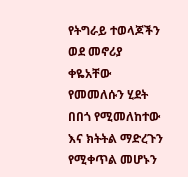የትግራይ ተወላጆችን ወደ መኖሪያ ቀዬአቸው የመመለሱን ሂደት በበጎ የሚመለከተው እና ክትትል ማድረጉን የሚቀጥል መሆኑን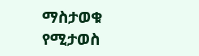ማስታወቁ የሚታወስ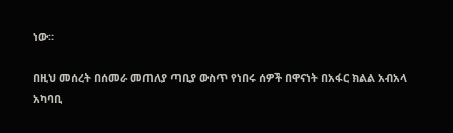ነው።

በዚህ መሰረት በሰመራ መጠለያ ጣቢያ ውስጥ የነበሩ ሰዎች በዋናነት በአፋር ክልል አብአላ አካባቢ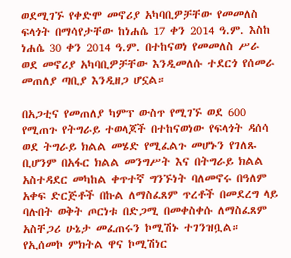ወደሚገኙ የቀድሞ መኖሪያ አካባቢዎቻቸው የመመለስ ፍላጎት በማሳየታቸው ከነሐሴ 17 ቀን 2014 ዓ.ም. እስከ ነሐሴ 30 ቀን 2014 ዓ.ም. በተከናወነ የመመለስ ሥራ ወደ መኖሪያ አካባቢዎቻቸው እንዲመለሱ ተደርጎ የሰመራ መጠለያ ጣቢያ እንዲዘጋ ሆኗል።

በአጋቲና የመጠለያ ካምፕ ውስጥ የሚገኙ ወደ 600 የሚጠጉ የትግራይ ተወላጆች በተከናወነው የፍላጎት ዳሰሳ ወደ ትግራይ ክልል መሄድ የሚፈልጉ መሆኑን የገለጹ ቢሆንም በአፋር ክልል መንግሥት እና በትግራይ ክልል አስተዳደር መካከል ቀጥተኛ ግንኙነት ባለመኖሩ በዓለም አቀፍ ድርጅቶች በኩል ለማስፈጸም ጥረቶች በመደረግ ላይ ባሉበት ወቅት ጦርነቱ በድጋሚ በመቀስቀሱ ለማስፈጸም አስቸጋሪ ሁኔታ መፈጠሩን ኮሚሽኑ ተገንዝቧል። የኢሰመኮ ምክትል ዋና ኮሚሽነር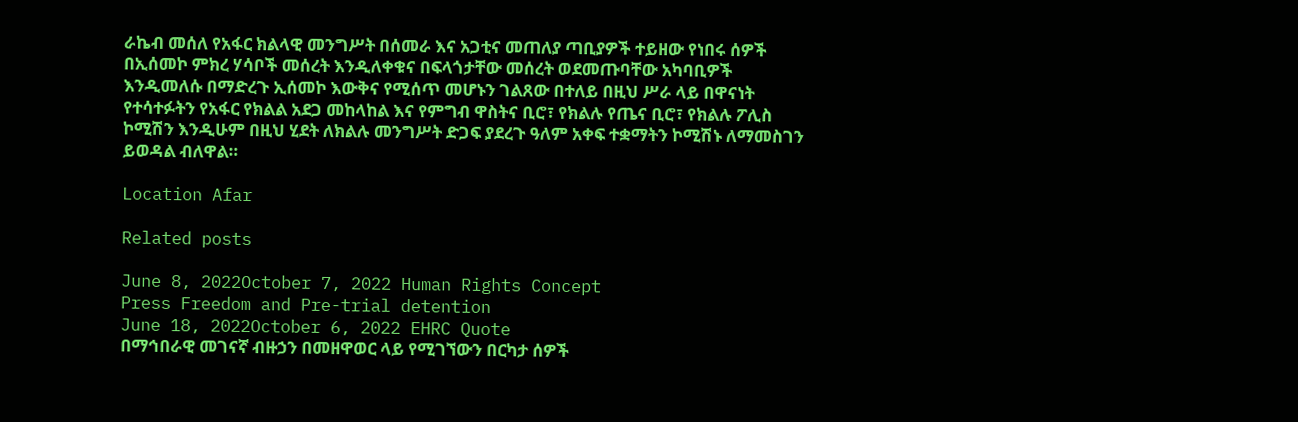ራኬብ መሰለ የአፋር ክልላዊ መንግሥት በሰመራ እና አጋቲና መጠለያ ጣቢያዎች ተይዘው የነበሩ ሰዎች በኢሰመኮ ምክረ ሃሳቦች መሰረት እንዲለቀቁና በፍላጎታቸው መሰረት ወደመጡባቸው አካባቢዎች እንዲመለሱ በማድረጉ ኢሰመኮ እውቅና የሚሰጥ መሆኑን ገልጸው በተለይ በዚህ ሥራ ላይ በዋናነት የተሳተፉትን የአፋር የክልል አደጋ መከላከል እና የምግብ ዋስትና ቢሮ፣ የክልሉ የጤና ቢሮ፣ የክልሉ ፖሊስ ኮሚሽን እንዲሁም በዚህ ሂደት ለክልሉ መንግሥት ድጋፍ ያደረጉ ዓለም አቀፍ ተቋማትን ኮሚሽኑ ለማመስገን ይወዳል ብለዋል።

Location Afar

Related posts

June 8, 2022October 7, 2022 Human Rights Concept
Press Freedom and Pre-trial detention
June 18, 2022October 6, 2022 EHRC Quote
በማኅበራዊ መገናኛ ብዙኃን በመዘዋወር ላይ የሚገኘውን በርካታ ሰዎች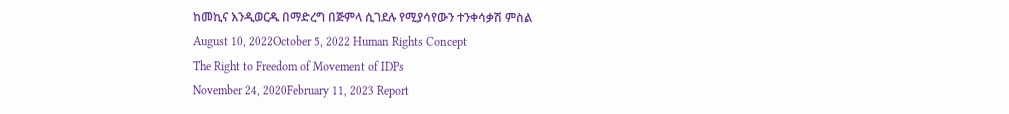ከመኪና እንዲወርዱ በማድረግ በጅምላ ሲገደሉ የሚያሳየውን ተንቀሳቃሽ ምስል
August 10, 2022October 5, 2022 Human Rights Concept
The Right to Freedom of Movement of IDPs
November 24, 2020February 11, 2023 Report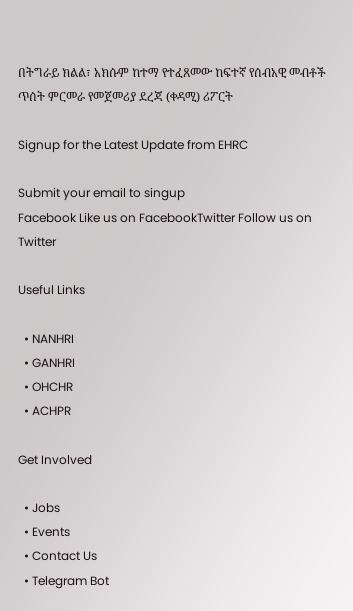በትግራይ ክልል፣ አክሱም ከተማ የተፈጸመው ከፍተኛ የሰብአዊ መብቶች ጥሰት ምርመራ የመጀመሪያ ደረጃ (ቀዳሚ) ሪፖርት

Signup for the Latest Update from EHRC

Submit your email to singup
Facebook Like us on FacebookTwitter Follow us on Twitter

Useful Links

  • NANHRI
  • GANHRI
  • OHCHR
  • ACHPR

Get Involved

  • Jobs
  • Events
  • Contact Us
  • Telegram Bot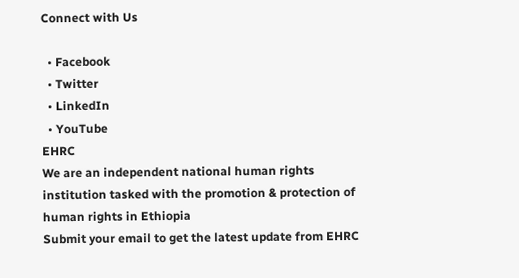Connect with Us

  • Facebook
  • Twitter
  • LinkedIn
  • YouTube
EHRC
We are an independent national human rights
institution tasked with the promotion & protection of
human rights in Ethiopia
Submit your email to get the latest update from EHRC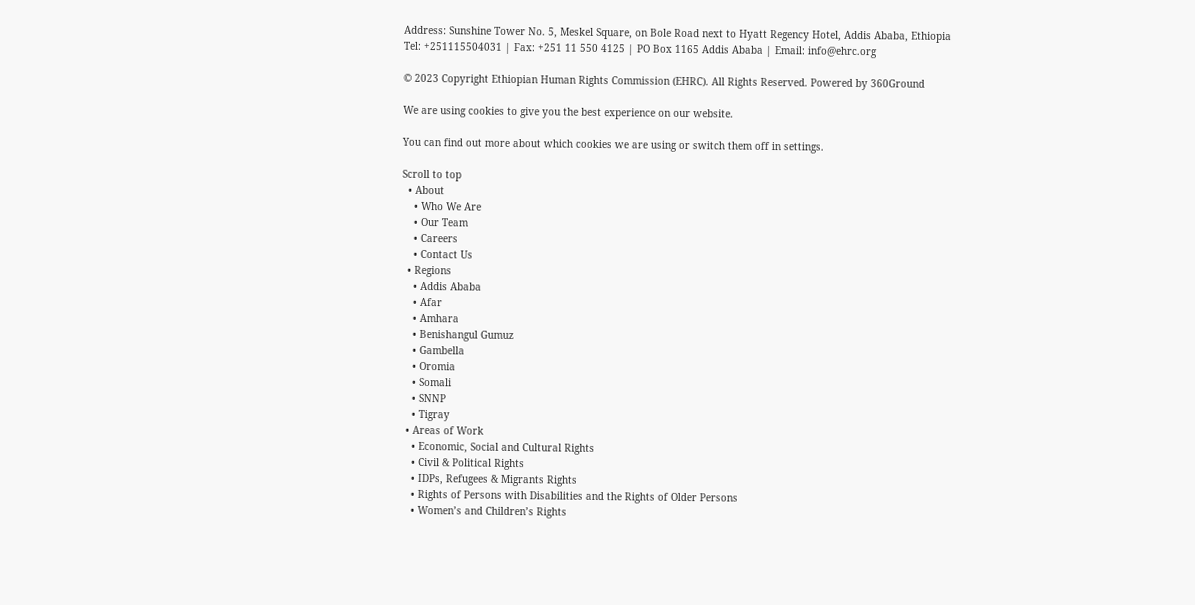Address: Sunshine Tower No. 5, Meskel Square, on Bole Road next to Hyatt Regency Hotel, Addis Ababa, Ethiopia
Tel: +251115504031 | Fax: +251 11 550 4125 | PO Box 1165 Addis Ababa | Email: info@ehrc.org

© 2023 Copyright Ethiopian Human Rights Commission (EHRC). All Rights Reserved. Powered by 360Ground

We are using cookies to give you the best experience on our website.

You can find out more about which cookies we are using or switch them off in settings.

Scroll to top
  • About
    • Who We Are
    • Our Team
    • Careers
    • Contact Us
  • Regions
    • Addis Ababa
    • Afar
    • Amhara
    • Benishangul Gumuz
    • Gambella
    • Oromia
    • Somali
    • SNNP
    • Tigray
  • Areas of Work
    • Economic, Social and Cultural Rights
    • Civil & Political Rights
    • IDPs, Refugees & Migrants Rights
    • Rights of Persons with Disabilities and the Rights of Older Persons
    • Women’s and Children’s Rights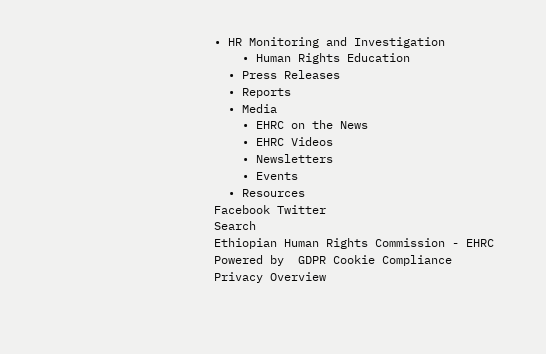• HR Monitoring and Investigation
    • Human Rights Education
  • Press Releases
  • Reports
  • Media
    • EHRC on the News
    • EHRC Videos
    • Newsletters
    • Events
  • Resources
Facebook Twitter
Search
Ethiopian Human Rights Commission - EHRC
Powered by  GDPR Cookie Compliance
Privacy Overview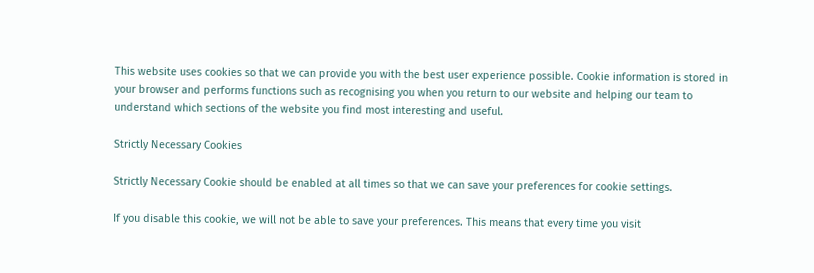This website uses cookies so that we can provide you with the best user experience possible. Cookie information is stored in your browser and performs functions such as recognising you when you return to our website and helping our team to understand which sections of the website you find most interesting and useful.

Strictly Necessary Cookies

Strictly Necessary Cookie should be enabled at all times so that we can save your preferences for cookie settings.

If you disable this cookie, we will not be able to save your preferences. This means that every time you visit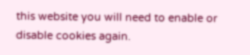this website you will need to enable or disable cookies again.